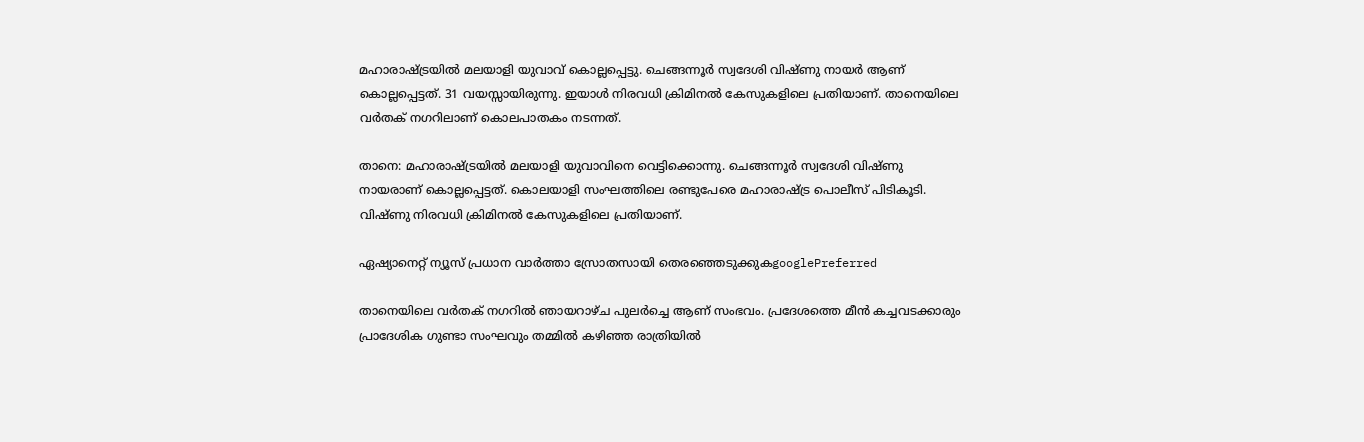മഹാരാഷ്ട്രയിൽ മലയാളി യുവാവ് കൊല്ലപ്പെട്ടു. ചെങ്ങന്നൂർ സ്വദേശി വിഷ്ണു നായർ ആണ് കൊല്ലപ്പെട്ടത്. 31 വയസ്സായിരുന്നു. ഇയാൾ നിരവധി ക്രിമിനൽ കേസുകളിലെ പ്രതിയാണ്. താനെയിലെ വർതക് നഗറിലാണ് കൊലപാതകം നടന്നത്.

താനെ: മഹാരാഷ്ട്രയിൽ മലയാളി യുവാവിനെ വെട്ടിക്കൊന്നു. ചെങ്ങന്നൂർ സ്വദേശി വിഷ്ണു നായരാണ് കൊല്ലപ്പെട്ടത്. കൊലയാളി സംഘത്തിലെ രണ്ടുപേരെ മഹാരാഷ്ട്ര പൊലീസ് പിടികൂടി. വിഷ്ണു നിരവധി ക്രിമിനൽ കേസുകളിലെ പ്രതിയാണ്.

ഏഷ്യാനെറ്റ് ന്യൂസ് പ്രധാന വാർത്താ സ്രോതസായി തെരഞ്ഞെടുക്കുകgooglePreferred

താനെയിലെ വർതക് നഗറിൽ ഞായറാഴ്ച പുലർച്ചെ ആണ് സംഭവം. പ്രദേശത്തെ മീൻ കച്ചവടക്കാരും പ്രാദേശിക ഗുണ്ടാ സംഘവും തമ്മിൽ കഴിഞ്ഞ രാത്രിയിൽ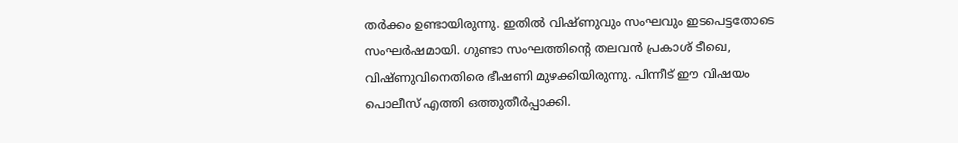തർക്കം ഉണ്ടായിരുന്നു. ഇതിൽ വിഷ്ണുവും സംഘവും ഇടപെട്ടതോടെ സംഘർഷമായി. ഗുണ്ടാ സംഘത്തിന്റെ തലവൻ പ്രകാശ് ടീഖെ, വിഷ്ണുവിനെതിരെ ഭീഷണി മുഴക്കിയിരുന്നു. പിന്നീട് ഈ വിഷയം പൊലീസ് എത്തി ഒത്തുതീർപ്പാക്കി.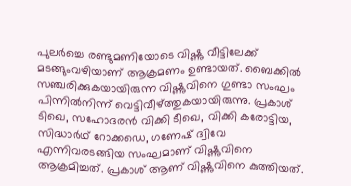പുലർച്ചെ രണ്ടുമണിയോടെ വിഷ്ണു വീട്ടിലേക്ക് മടങ്ങുംവഴിയാണ് ആക്രമണം ഉണ്ടായത്. ബൈക്കിൽ സഞ്ചരിക്കുകയായിരുന്ന വിഷ്ണുവിനെ ഗുണ്ടാ സംഘം പിന്നിൽനിന്ന് വെട്ടിവീഴ്ത്തുകയായിരുന്നു. പ്രകാശ് ടിഖെ, സഹോദരൻ വിക്കി ടീഖെ, വിക്കി കരോട്ടിയ, സിദ്ധാർഥ് റോക്കഡെ, ഗണേഷ് ദ്വിവേ എന്നിവരടങ്ങിയ സംഘമാണ് വിഷ്ണുവിനെ ആക്രമിച്ചത്. പ്രകാശ് ആണ് വിഷ്ണുവിനെ കുത്തിയത്.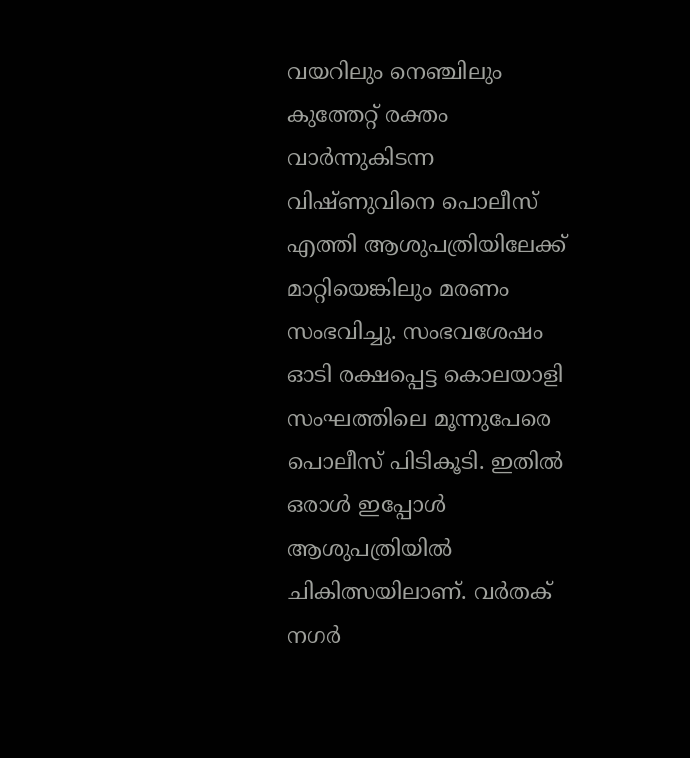വയറിലും നെഞ്ചിലും കുത്തേറ്റ് രക്തം വാർന്നുകിടന്ന വിഷ്ണുവിനെ പൊലീസ് എത്തി ആശുപത്രിയിലേക്ക് മാറ്റിയെങ്കിലും മരണം സംഭവിച്ചു. സംഭവശേഷം ഓടി രക്ഷപ്പെട്ട കൊലയാളി സംഘത്തിലെ മൂന്നുപേരെ പൊലീസ് പിടികൂടി. ഇതിൽ ഒരാൾ ഇപ്പോൾ ആശുപത്രിയിൽ ചികിത്സയിലാണ്. വർതക് നഗർ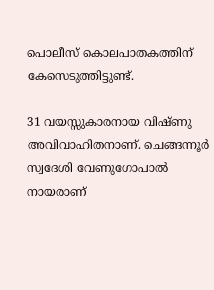പൊലീസ് കൊലപാതകത്തിന് കേസെടുത്തിട്ടുണ്ട്.

31 വയസ്സുകാരനായ വിഷ്ണു അവിവാഹിതനാണ്. ചെങ്ങന്നൂർ സ്വദേശി വേണുഗോപാൽ നായരാണ്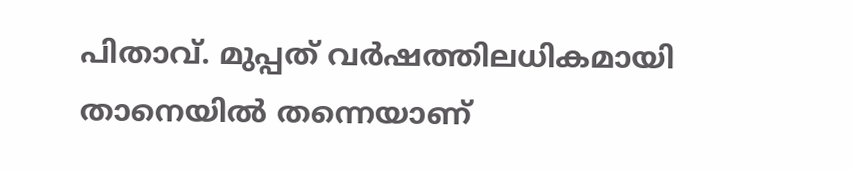പിതാവ്. മുപ്പത് വർഷത്തിലധികമായി താനെയിൽ തന്നെയാണ്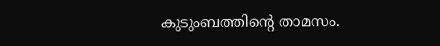കുടുംബത്തിൻ്റെ താമസം.